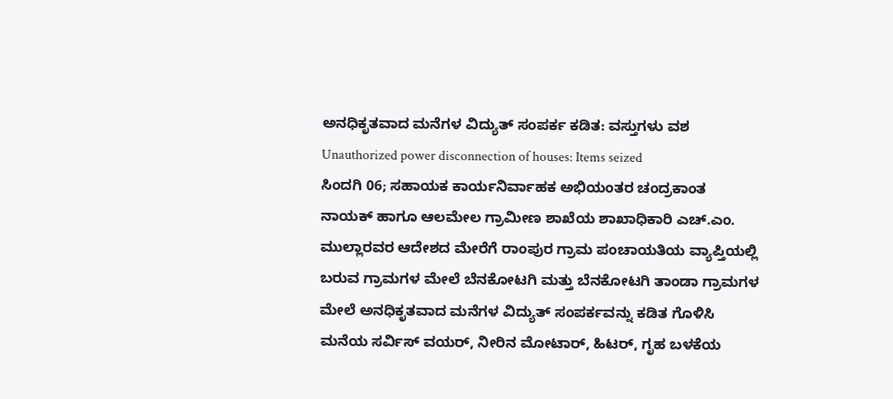ಅನಧಿಕೃತವಾದ ಮನೆಗಳ ವಿದ್ಯುತ್ ಸಂಪರ್ಕ ಕಡಿತ: ವಸ್ತುಗಳು ವಶ
Unauthorized power disconnection of houses: Items seized
ಸಿಂದಗಿ 06; ಸಹಾಯಕ ಕಾರ್ಯನಿರ್ವಾಹಕ ಅಭಿಯಂತರ ಚಂದ್ರಕಾಂತ ನಾಯಕ್ ಹಾಗೂ ಆಲಮೇಲ ಗ್ರಾಮೀಣ ಶಾಖೆಯ ಶಾಖಾಧಿಕಾರಿ ಎಚ್.ಎಂ. ಮುಲ್ಲಾರವರ ಆದೇಶದ ಮೇರೆಗೆ ರಾಂಪುರ ಗ್ರಾಮ ಪಂಚಾಯತಿಯ ವ್ಯಾಪ್ತಿಯಲ್ಲಿ ಬರುವ ಗ್ರಾಮಗಳ ಮೇಲೆ ಬೆನಕೋಟಗಿ ಮತ್ತು ಬೆನಕೋಟಗಿ ತಾಂಡಾ ಗ್ರಾಮಗಳ ಮೇಲೆ ಅನಧಿಕೃತವಾದ ಮನೆಗಳ ವಿದ್ಯುತ್ ಸಂಪರ್ಕವನ್ನು ಕಡಿತ ಗೊಳಿಸಿ ಮನೆಯ ಸರ್ವಿಸ್ ವಯರ್, ನೀರಿನ ಮೋಟಾರ್, ಹಿಟರ್, ಗೃಹ ಬಳಕೆಯ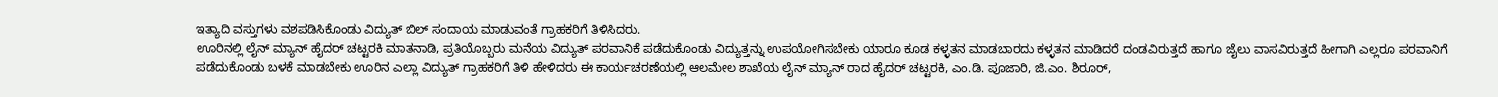ಇತ್ಯಾದಿ ವಸ್ತುಗಳು ವಶಪಡಿಸಿಕೊಂಡು ವಿದ್ಯುತ್ ಬಿಲ್ ಸಂದಾಯ ಮಾಡುವಂತೆ ಗ್ರಾಹಕರಿಗೆ ತಿಳಿಸಿದರು.
ಊರಿನಲ್ಲಿ ಲೈನ್ ಮ್ಯಾನ್ ಹೈದರ್ ಚಟ್ಟರಕಿ ಮಾತನಾಡಿ, ಪ್ರತಿಯೊಬ್ಬರು ಮನೆಯ ವಿದ್ಯುತ್ ಪರವಾನಿಕೆ ಪಡೆದುಕೊಂಡು ವಿದ್ಯುತ್ತನ್ನು ಉಪಯೋಗಿಸಬೇಕು ಯಾರೂ ಕೂಡ ಕಳ್ಳತನ ಮಾಡಬಾರದು ಕಳ್ಳತನ ಮಾಡಿದರೆ ದಂಡವಿರುತ್ತದೆ ಹಾಗೂ ಜೈಲು ವಾಸವಿರುತ್ತದೆ ಹೀಗಾಗಿ ಎಲ್ಲರೂ ಪರವಾನಿಗೆ ಪಡೆದುಕೊಂಡು ಬಳಕೆ ಮಾಡಬೇಕು ಊರಿನ ಎಲ್ಲಾ ವಿದ್ಯುತ್ ಗ್ರಾಹಕರಿಗೆ ತಿಳಿ ಹೇಳಿದರು ಈ ಕಾರ್ಯಚರಣೆಯಲ್ಲಿ ಆಲಮೇಲ ಶಾಖೆಯ ಲೈನ್ ಮ್ಯಾನ್ ರಾದ ಹೈದರ್ ಚಟ್ಟರಕಿ, ಎಂ.ಡಿ. ಪೂಜಾರಿ, ಜಿ.ಎಂ. ಶಿರೂರ್,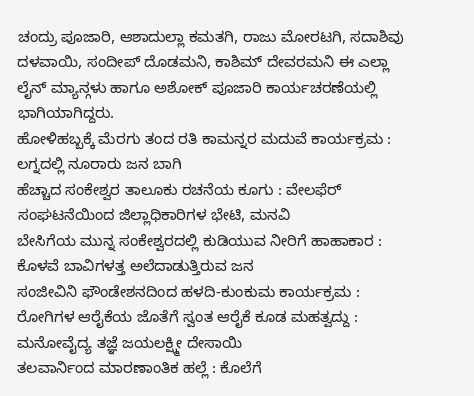ಚಂದ್ರು ಪೂಜಾರಿ, ಆಶಾದುಲ್ಲಾ ಕಮತಗಿ, ರಾಜು ಮೋರಟಗಿ, ಸದಾಶಿವು ದಳವಾಯಿ, ಸಂದೀಪ್ ದೊಡಮನಿ, ಕಾಶಿಮ್ ದೇವರಮನಿ ಈ ಎಲ್ಲಾ ಲೈನ್ ಮ್ಯಾನ್ಗಳು ಹಾಗೂ ಅಶೋಕ್ ಪೂಜಾರಿ ಕಾರ್ಯಚರಣೆಯಲ್ಲಿ ಭಾಗಿಯಾಗಿದ್ದರು.
ಹೋಳಿಹಬ್ಬಕ್ಕೆ ಮೆರಗು ತಂದ ರತಿ ಕಾಮನ್ನರ ಮದುವೆ ಕಾರ್ಯಕ್ರಮ : ಲಗ್ನದಲ್ಲಿ ನೂರಾರು ಜನ ಬಾಗಿ
ಹೆಚ್ಚಾದ ಸಂಕೇಶ್ವರ ತಾಲೂಕು ರಚನೆಯ ಕೂಗು : ವೇಲಫೆರ್ ಸಂಘಟನೆಯಿಂದ ಜಿಲ್ಲಾಧಿಕಾರಿಗಳ ಭೇಟಿ, ಮನವಿ
ಬೇಸಿಗೆಯ ಮುನ್ನ ಸಂಕೇಶ್ವರದಲ್ಲಿ ಕುಡಿಯುವ ನೀರಿಗೆ ಹಾಹಾಕಾರ : ಕೊಳವೆ ಬಾವಿಗಳತ್ತ ಅಲೆದಾಡುತ್ತಿರುವ ಜನ
ಸಂಜೀವಿನಿ ಫೌಂಡೇಶನದಿಂದ ಹಳದಿ-ಕುಂಕುಮ ಕಾರ್ಯಕ್ರಮ : ರೋಗಿಗಳ ಆರೈಕೆಯ ಜೊತೆಗೆ ಸ್ವಂತ ಆರೈಕೆ ಕೂಡ ಮಹತ್ವದ್ದು : ಮನೋವೈದ್ಯ ತಜ್ಞೆ ಜಯಲಕ್ಷ್ಮೀ ದೇಸಾಯಿ
ತಲವಾರ್ನಿಂದ ಮಾರಣಾಂತಿಕ ಹಲ್ಲೆ : ಕೊಲೆಗೆ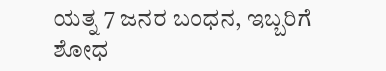ಯತ್ನ 7 ಜನರ ಬಂಧನ, ಇಬ್ಬರಿಗೆ ಶೋಧ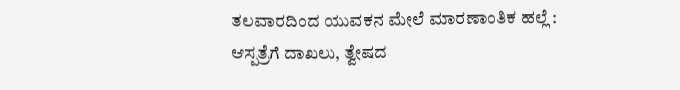ತಲವಾರದಿಂದ ಯುವಕನ ಮೇಲೆ ಮಾರಣಾಂತಿಕ ಹಲ್ಲೆ : ಆಸ್ಪತ್ರೆಗೆ ದಾಖಲು, ತ್ವೇಷದ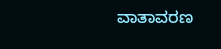ವಾತಾವರಣ